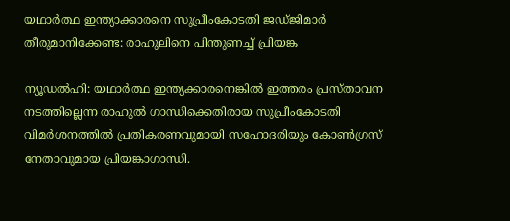യഥാര്‍ത്ഥ ഇന്ത്യാക്കാരനെ സുപ്രീംകോടതി ജഡ്ജിമാര്‍ തീരുമാനിക്കേണ്ട: രാഹുലിനെ പിന്തുണച്ച് പ്രിയങ്ക

ന്യൂഡല്‍ഹി: യഥാര്‍ത്ഥ ഇന്ത്യക്കാരനെങ്കില്‍ ഇത്തരം പ്രസ്താവന നടത്തില്ലെന്ന രാഹുല്‍ ഗാന്ധിക്കെതിരായ സുപ്രീംകോടതി വിമര്‍ശനത്തില്‍ പ്രതികരണവുമായി സഹോദരിയും കോണ്‍ഗ്രസ് നേതാവുമായ പ്രിയങ്കാഗാന്ധി.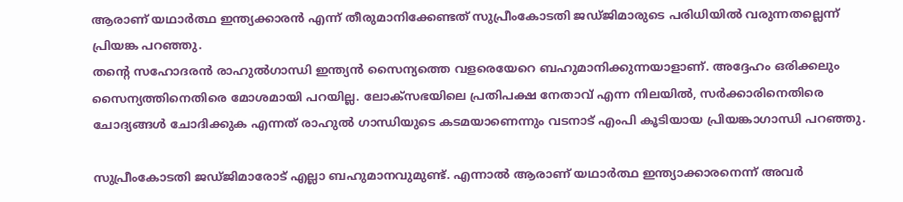ആരാണ് യഥാര്‍ത്ഥ ഇന്ത്യക്കാരന്‍ എന്ന് തീരുമാനിക്കേണ്ടത് സുപ്രീംകോടതി ജഡ്ജിമാരുടെ പരിധിയില്‍ വരുന്നതല്ലെന്ന് പ്രിയങ്ക പറഞ്ഞു.
തന്റെ സഹോദരന്‍ രാഹുല്‍ഗാന്ധി ഇന്ത്യന്‍ സൈന്യത്തെ വളരെയേറെ ബഹുമാനിക്കുന്നയാളാണ്. അദ്ദേഹം ഒരിക്കലും സൈന്യത്തിനെതിരെ മോശമായി പറയില്ല. ലോക്‌സഭയിലെ പ്രതിപക്ഷ നേതാവ് എന്ന നിലയില്‍, സര്‍ക്കാരിനെതിരെ ചോദ്യങ്ങള്‍ ചോദിക്കുക എന്നത് രാഹുല്‍ ഗാന്ധിയുടെ കടമയാണെന്നും വടനാട് എംപി കൂടിയായ പ്രിയങ്കാഗാന്ധി പറഞ്ഞു.

സുപ്രീംകോടതി ജഡ്ജിമാരോട് എല്ലാ ബഹുമാനവുമുണ്ട്. എന്നാല്‍ ആരാണ് യഥാര്‍ത്ഥ ഇന്ത്യാക്കാരനെന്ന് അവര്‍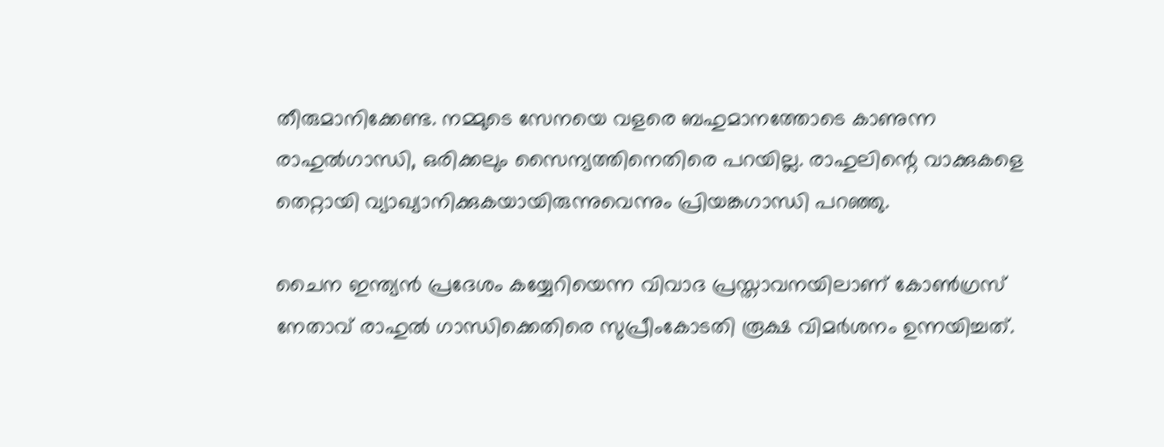തീരുമാനിക്കേണ്ട. നമ്മുടെ സേനയെ വളരെ ബഹുമാനത്തോടെ കാണുന്ന രാഹുല്‍ഗാന്ധി, ഒരിക്കലും സൈന്യത്തിനെതിരെ പറയില്ല. രാഹുലിന്റെ വാക്കുകളെ തെറ്റായി വ്യാഖ്യാനിക്കുകയായിരുന്നുവെന്നും പ്രിയങ്കഗാന്ധി പറഞ്ഞു.

ചൈന ഇന്ത്യന്‍ പ്രദേശം കയ്യേറിയെന്ന വിവാദ പ്രസ്താവനയിലാണ് കോണ്‍ഗ്രസ് നേതാവ് രാഹുല്‍ ഗാന്ധിക്കെതിരെ സുപ്രീംകോടതി രൂക്ഷ വിമര്‍ശനം ഉന്നയിച്ചത്.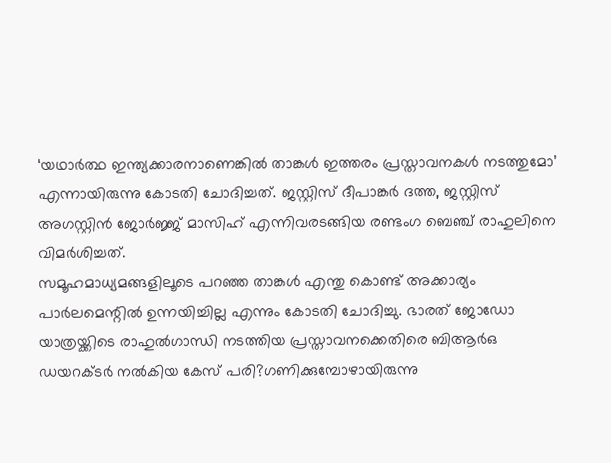‘യഥാര്‍ത്ഥ ഇന്ത്യക്കാരനാണെങ്കില്‍ താങ്കള്‍ ഇത്തരം പ്രസ്താവനകള്‍ നടത്തുമോ’ എന്നായിരുന്നു കോടതി ചോദിച്ചത്. ജസ്റ്റിസ് ദീപാങ്കര്‍ ദത്ത, ജസ്റ്റിസ് അഗസ്റ്റിന്‍ ജോര്‍ജ്ജ് മാസിഹ് എന്നിവരടങ്ങിയ രണ്ടംഗ ബെഞ്ച് രാഹുലിനെ വിമര്‍ശിച്ചത്.
സമൂഹമാധ്യമങ്ങളിലൂടെ പറഞ്ഞ താങ്കള്‍ എന്തു കൊണ്ട് അക്കാര്യം പാര്‍ലമെന്റില്‍ ഉന്നയിച്ചില്ല എന്നും കോടതി ചോദിച്ചു. ഭാരത് ജോഡോ യാത്രയ്ക്കിടെ രാഹുല്‍ഗാന്ധി നടത്തിയ പ്രസ്താവനക്കെതിരെ ബിആര്‍ഒ ഡയറക്ടര്‍ നല്‍കിയ കേസ് പരി?ഗണിക്കുമ്പോഴായിരുന്നു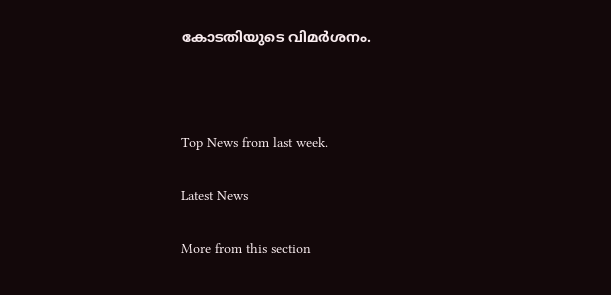കോടതിയുടെ വിമര്‍ശനം.



Top News from last week.

Latest News

More from this section